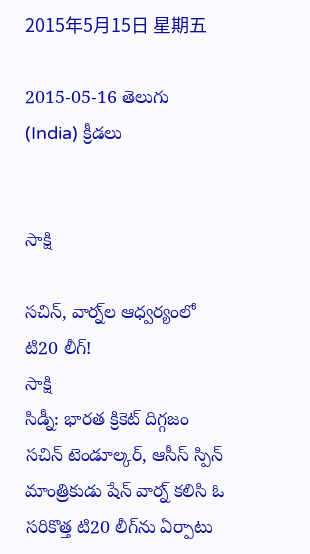2015年5月15日 星期五

2015-05-16 తెలుగు (India) క్రీడలు


సాక్షి

సచిన్, వార్న్‌ల ఆధ్వర్యంలో టి20 లీగ్!
సాక్షి
సిడ్నీ: భారత క్రికెట్ దిగ్గజం సచిన్ టెండూల్కర్, ఆసీస్ స్పిన్ మాంత్రికుడు షేన్ వార్న్ కలిసి ఓ సరికొత్త టి20 లీగ్‌ను ఏర్పాటు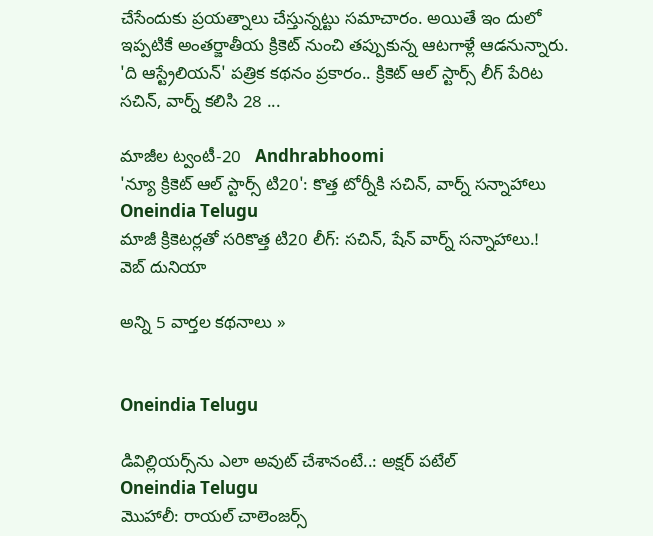చేసేందుకు ప్రయత్నాలు చేస్తున్నట్టు సమాచారం. అయితే ఇం దులో ఇప్పటికే అంతర్జాతీయ క్రికెట్ నుంచి తప్పుకున్న ఆటగాళ్లే ఆడనున్నారు. 'ది ఆస్ట్రేలియన్' పత్రిక కథనం ప్రకారం.. క్రికెట్ ఆల్ స్టార్స్ లీగ్ పేరిట సచిన్, వార్న్ కలిసి 28 ...

మాజీల ట్వంటీ-20   Andhrabhoomi
'న్యూ క్రికెట్ ఆల్ స్టార్స్ టి20': కొత్త టోర్నీకి సచిన్, వార్న్ సన్నాహాలు   Oneindia Telugu
మాజీ క్రికెటర్లతో సరికొత్త టి20 లీగ్: సచిన్, షేన్ వార్న్ సన్నాహాలు.!   వెబ్ దునియా

అన్ని 5 వార్తల కథనాలు »


Oneindia Telugu

డివిల్లియర్స్‌ను ఎలా అవుట్ చేశానంటే..: అక్షర్ పటేల్
Oneindia Telugu
మొహాలీ: రాయల్ చాలెంజర్స్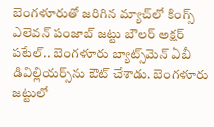బెంగళూరుతో జరిగిన మ్యాచ్‌లో కింగ్స్ ఎలెవన్ పంజాబ్ జట్టు బౌలర్ అక్షర్ పటేల్.. బెంగళూరు బ్యాట్స్‌మెన్ ఏబీ డివిల్లియర్స్‌ను ఔట్ చేశాడు. బెంగళూరు జట్టులో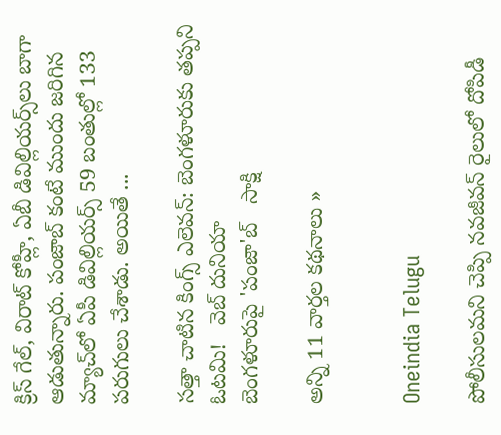క్రిస్ గేల్, విరాట్ కోహ్లీ, ఏబీ డివిల్లియర్స్‌‍లు బాగా ఆడుతున్నారు. పంజాబ్ కంటే ముందు జరిగిన మ్యాచ్‌లో ఏపీ డివిల్లియర్స్ 59 బంతుల్లో 133 పరుగులు చేశాడు. అయితే ...

సత్తా చాటిన కింగ్స్ ఎలెవన్: బెంగళూరుకు తప్పని ఓటమి!   వెబ్ దునియా
బెంగళూరుపై 'పంజా'బ్   సాక్షి

అన్ని 11 వార్తల కథనాలు »


Oneindia Telugu

పోలీసులమని చెప్పి నవజీవన్ రైలులో దోపిడీ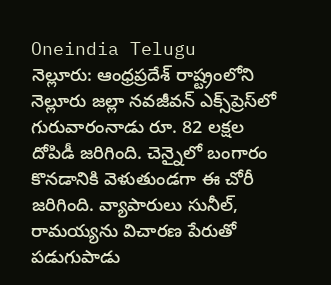Oneindia Telugu
నెల్లూరు: ఆంధ్రప్రదేశ్ రాష్ట్రంలోని నెల్లూరు జల్లా నవజీవన్‌ ఎక్స్‌ప్రెస్‌లో గురువారంనాడు రూ. 82 లక్షల దోపిడీ జరిగింది. చెన్నైలో బంగారం కొనడానికి వెళుతుండగా ఈ చోరీ జరిగింది. వ్యాపారులు సునీల్‌, రామయ్యను విచారణ పేరుతో పడుగుపాడు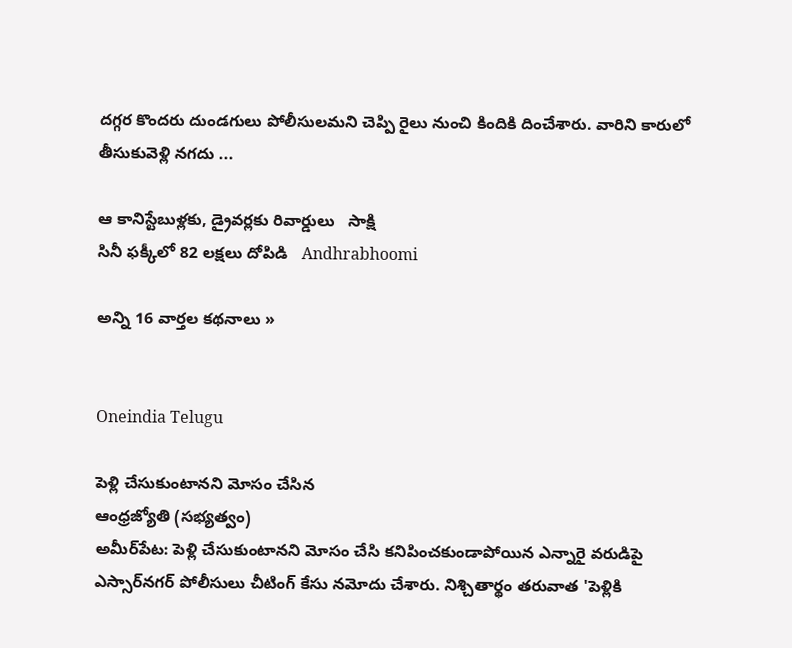దగ్గర కొందరు దుండగులు పోలీసులమని చెప్పి రైలు నుంచి కిందికి దించేశారు. వారిని కారులో తీసుకువెళ్లి నగదు ...

ఆ కానిస్టేబుళ్లకు, డ్రైవర్లకు రివార్డులు   సాక్షి
సినీ ఫక్కీలో 82 లక్షలు దోపిడి   Andhrabhoomi

అన్ని 16 వార్తల కథనాలు »


Oneindia Telugu

పెళ్లి చేసుకుంటానని మోసం చేసిన
ఆంధ్రజ్యోతి (సభ్యత్వం)
అమీర్‌పేట: పెళ్లి చేసుకుంటానని మోసం చేసి కనిపించకుండాపోయిన ఎన్నారై వరుడిపై ఎస్సార్‌నగర్‌ పోలీసులు చీటింగ్‌ కేసు నమోదు చేశారు. నిశ్చితార్థం తరువాత 'పెళ్లికి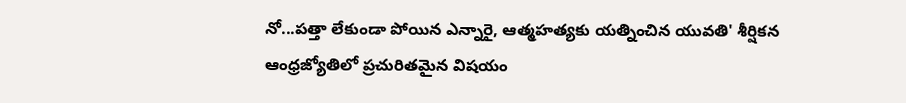నో...పత్తా లేకుండా పోయిన ఎన్నారై, ఆత్మహత్యకు యత్నించిన యువతి' శీర్షికన ఆంధ్రజ్యోతిలో ప్రచురితమైన విషయం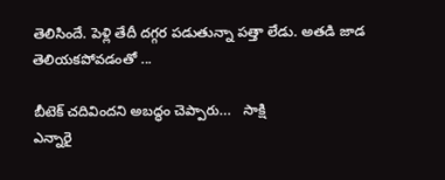తెలిసిందే. పెళ్లి తేదీ దగ్గర పడుతున్నా పత్తా లేడు. అతడి జాడ తెలియకపోవడంతో ...

బీటెక్ చదివిందని అబద్ధం చెప్పారు...   సాక్షి
ఎన్నారై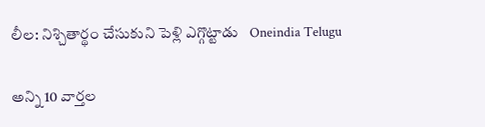లీల: నిశ్చితార్థం చేసుకుని పెళ్లి ఎగ్గొట్టాడు   Oneindia Telugu

అన్ని 10 వార్తల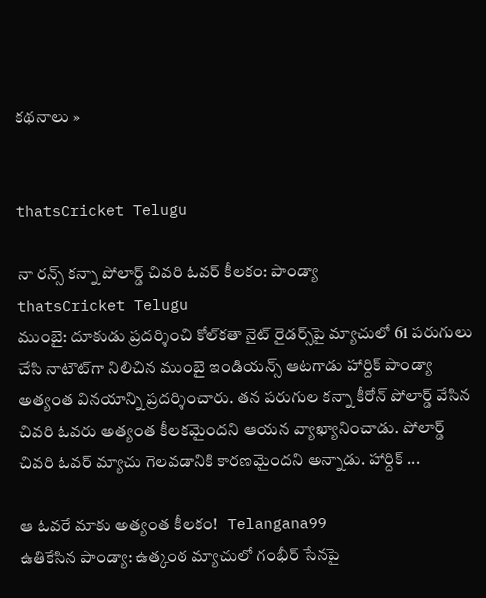కథనాలు »


thatsCricket Telugu

నా రన్స్ కన్నా పోలార్డ్ చివరి ఓవర్ కీలకం: పాండ్యా
thatsCricket Telugu
ముంబై: దూకుడు ప్రదర్శించి కోల్‌కతా నైట్ రైడర్స్‌పై మ్యాచులో 61 పరుగులు చేసి నాటౌట్‌గా నిలిచిన ముంబై ఇండియన్స్ ఆటగాడు హార్దిక్ పాండ్యా అత్యంత వినయాన్ని ప్రదర్శించారు. తన పరుగుల కన్నా కీరోన్ పోలార్డ్ వేసిన చివరి ఓవరు అత్యంత కీలకమైందని ఆయన వ్యాఖ్యానించాడు. పోలార్డ్ చివరి ఓవర్ మ్యాచు గెలవడానికి కారణమైందని అన్నాడు. హార్దిక్ ...

ఆ ఓవరే మాకు అత్యంత కీలకం!   Telangana99
ఉతికేసిన పాండ్యా: ఉత్కంఠ మ్యాచులో గంభీర్ సేనపై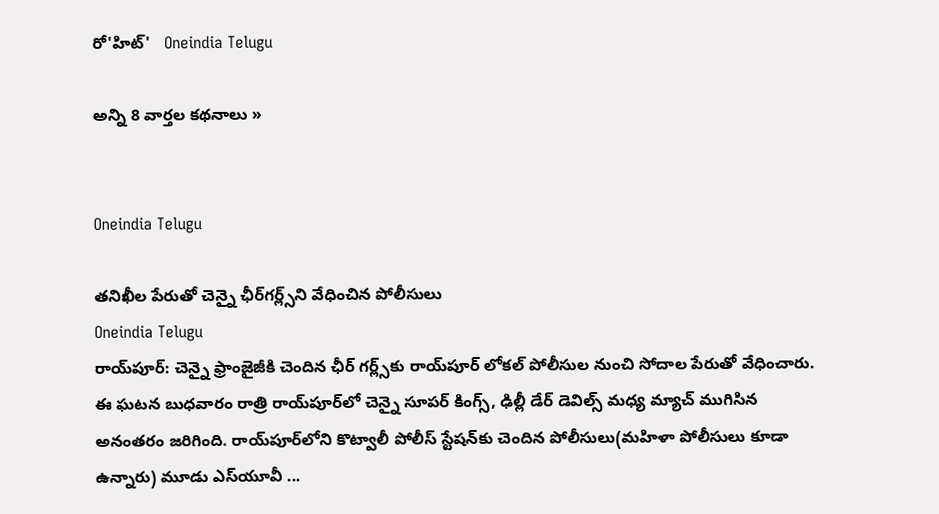రో'హిట్'   Oneindia Telugu

అన్ని 8 వార్తల కథనాలు »


Oneindia Telugu

తనిఖీల పేరుతో చెన్నై ఛీర్‌గర్ల్స్‌‌ని వేధించిన పోలీసులు
Oneindia Telugu
రాయ్‌పూర్: చెన్నై ఫ్రాంజైజీకి చెందిన ఛీర్ గర్ల్స్‌కు రాయ్‌పూర్ లోకల్ పోలీసుల నుంచి సోదాల పేరుతో వేధించారు. ఈ ఘటన బుధవారం రాత్రి రాయ్‌పూర్‌లో చెన్నై సూపర్ కింగ్స్, ఢిల్లీ డేర్ డెవిల్స్ మధ్య మ్యాచ్ ముగిసిన అనంతరం జరిగింది. రాయ్‌పూర్‌లోని కొట్వాలీ పోలీస్ స్టేషన్‌కు చెందిన పోలీసులు(మహిళా పోలీసులు కూడా ఉన్నారు) మూడు ఎస్‌యూవీ ...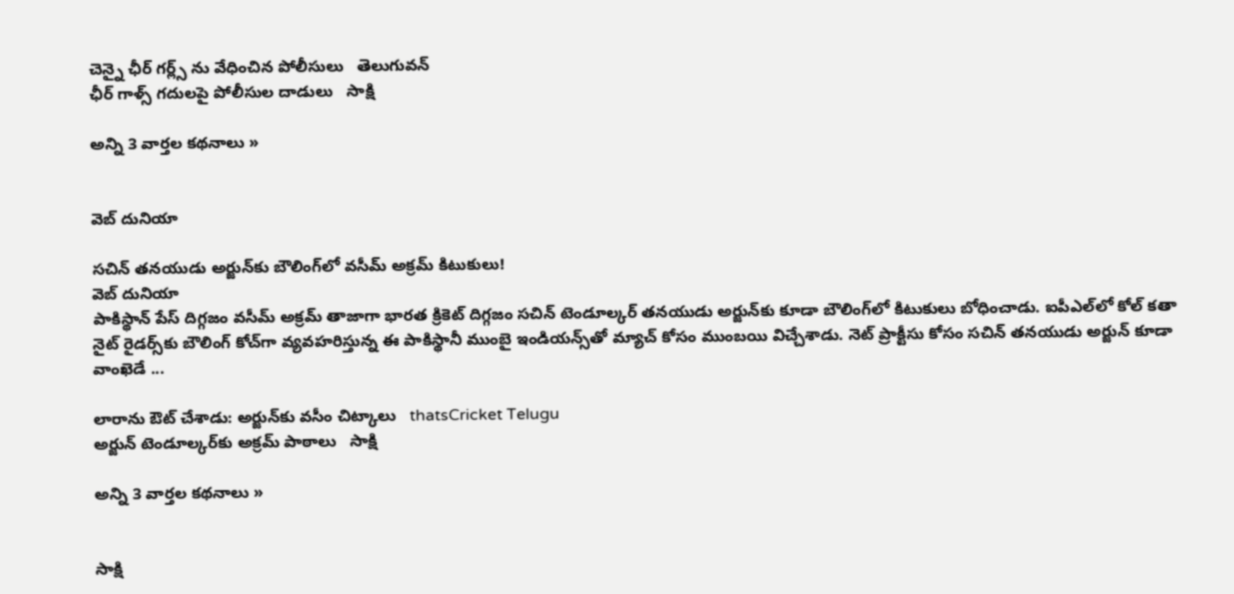చెన్నై ఛీర్ గర్ల్స్ ను వేధించిన పోలీసులు   తెలుగువన్
ఛీర్ గాళ్స్ గదులపై పోలీసుల దాడులు   సాక్షి

అన్ని 3 వార్తల కథనాలు »


వెబ్ దునియా

సచిన్ తనయుడు అర్జున్‌కు బౌలింగ్‌లో వసీమ్ అక్రమ్ కిటుకులు!
వెబ్ దునియా
పాకిస్థాన్ పేస్ దిగ్గజం వసీమ్ అక్రమ్ తాజాగా భారత క్రికెట్ దిగ్గజం సచిన్ టెండూల్కర్ తనయుడు అర్జున్‌కు కూడా బౌలింగ్‌లో కిటుకులు బోధించాడు. ఐపీఎల్‌లో కోల్ కతా నైట్ రైడర్స్‌కు బౌలింగ్ కోచ్‌గా వ్యవహరిస్తున్న ఈ పాకిస్థానీ ముంబై ఇండియన్స్‌తో మ్యాచ్ కోసం ముంబయి విచ్చేశాడు. నెట్ ప్రాక్టీసు కోసం సచిన్ తనయుడు అర్జున్ కూడా వాంఖెడే ...

లారాను ఔట్ చేశాడు: అర్జున్‌కు వసీం చిట్కాలు   thatsCricket Telugu
అర్జున్ టెండూల్కర్‌కు అక్రమ్ పాఠాలు   సాక్షి

అన్ని 3 వార్తల కథనాలు »


సాక్షి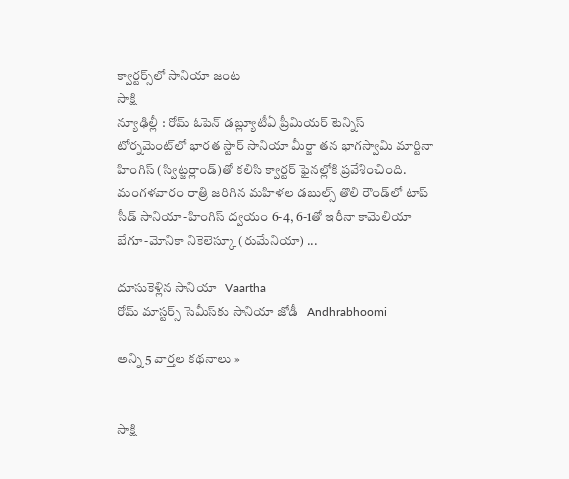క్వార్టర్స్‌లో సానియా జంట
సాక్షి
న్యూఢిల్లీ : రోమ్ ఓపెన్ డబ్ల్యూటీఏ ప్రీమియర్ టెన్నిస్ టోర్నమెంట్‌లో భారత స్టార్ సానియా మీర్జా తన భాగస్వామి మార్టినా హింగిస్ (స్విట్జర్లాండ్)తో కలిసి క్వార్టర్ ఫైనల్లోకి ప్రవేశించింది. మంగళవారం రాత్రి జరిగిన మహిళల డబుల్స్ తొలి రౌండ్‌లో టాప్ సీడ్ సానియా-హింగిస్ ద్వయం 6-4, 6-1తో ఇరీనా కామెలియా బేగూ-మోనికా నికెలెస్కూ (రుమేనియా) ...

దూసుకెళ్లిన సానియా   Vaartha
రోమ్ మాస్టర్స్ సెమీస్‌కు సానియా జోడీ   Andhrabhoomi

అన్ని 5 వార్తల కథనాలు »


సాక్షి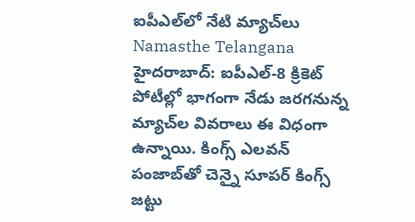ఐపీఎల్‌లో నేటి మ్యాచ్‌లు
Namasthe Telangana
హైదరాబాద్: ఐపీఎల్-8 క్రికెట్ పోటీల్లో భాగంగా నేడు జరగనున్న మ్యాచ్‌ల వివరాలు ఈ విధంగా ఉన్నాయి. కింగ్స్ ఎలవన్ పంజాబ్‌తో చెన్నై సూపర్ కింగ్స్ జట్టు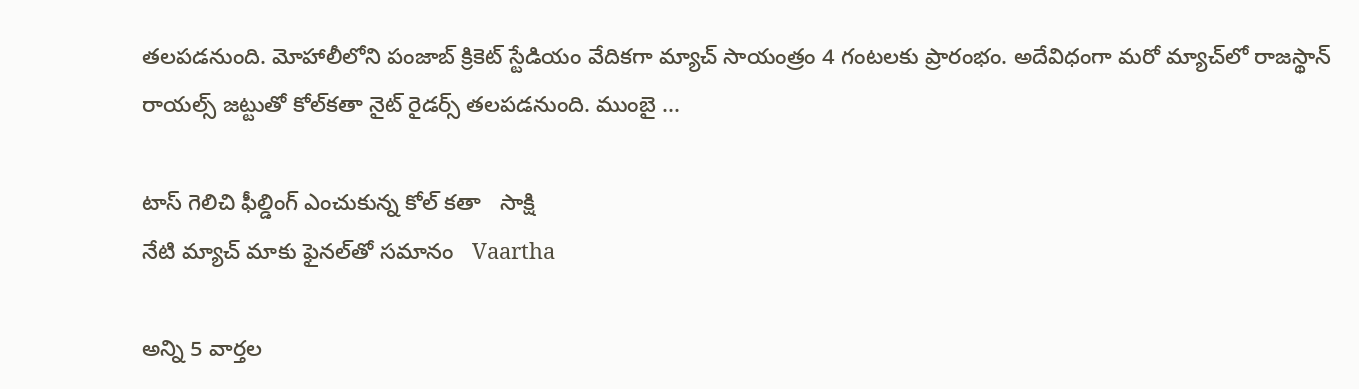తలపడనుంది. మోహాలీలోని పంజాబ్ క్రికెట్ స్టేడియం వేదికగా మ్యాచ్ సాయంత్రం 4 గంటలకు ప్రారంభం. అదేవిధంగా మరో మ్యాచ్‌లో రాజస్థాన్ రాయల్స్ జట్టుతో కోల్‌కతా నైట్ రైడర్స్ తలపడనుంది. ముంబై ...

టాస్ గెలిచి ఫీల్డింగ్ ఎంచుకున్న కోల్ కతా   సాక్షి
నేటి మ్యాచ్‌ మాకు ఫైనల్‌తో సమానం   Vaartha

అన్ని 5 వార్తల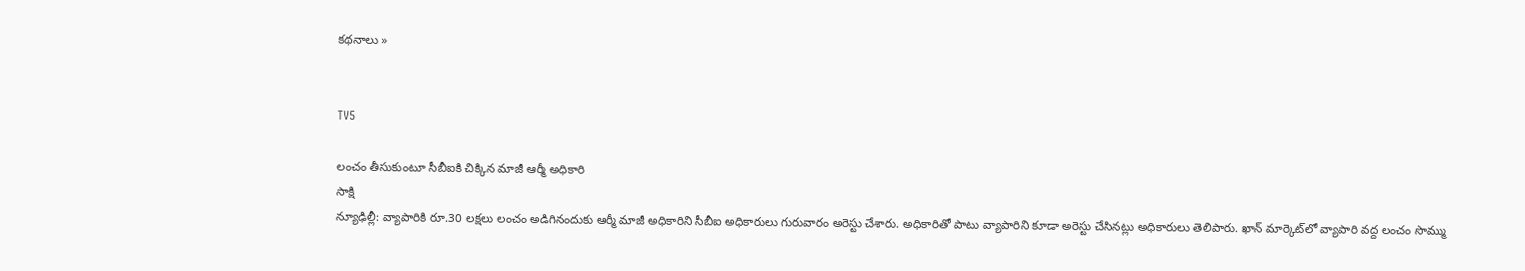కథనాలు »


TV5

లంచం తీసుకుంటూ సీబీఐకి చిక్కిన మాజీ ఆర్మీ అధికారి
సాక్షి
న్యూఢిల్లీ: వ్యాపారికి రూ.30 లక్షలు లంచం అడిగినందుకు ఆర్మీ మాజీ అధికారిని సీబీఐ అధికారులు గురువారం అరెస్టు చేశారు. అధికారితో పాటు వ్యాపారిని కూడా అరెస్టు చేసినట్లు అధికారులు తెలిపారు. ఖాన్ మార్కెట్‌లో వ్యాపారి వద్ద లంచం సొమ్ము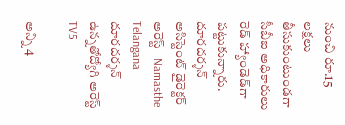నుంచి రూ.15 లక్షలు తీసుకుంటుండగా సీబీఐ అధికారులు రెడ్ హ్యాండెడ్‌గా పట్టుకున్నారు.
దూరదర్శన్ అసిస్టెంట్ డైరెక్టర్ అరెస్ట్   Namasthe Telangana
దూరదర్శన్ ఉన్నతోద్యోగి అరెస్ట్   TV5

అన్ని 4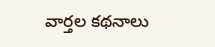వార్తల కథనాలు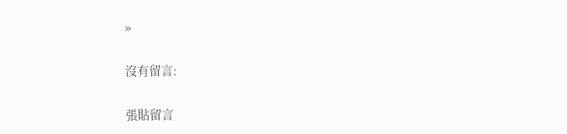»

沒有留言:

張貼留言